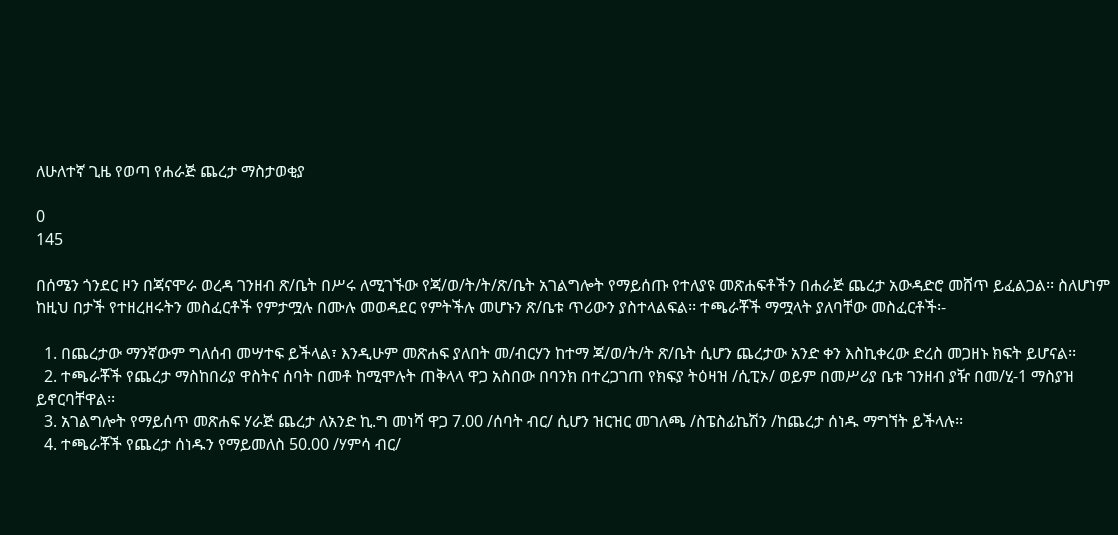ለሁለተኛ ጊዜ የወጣ የሐራጅ ጨረታ ማስታወቂያ

0
145

በሰሜን ጎንደር ዞን በጃናሞራ ወረዳ ገንዘብ ጽ/ቤት በሥሩ ለሚገኙው የጃ/ወ/ት/ት/ጽ/ቤት አገልግሎት የማይሰጡ የተለያዩ መጽሐፍቶችን በሐራጅ ጨረታ አውዳድሮ መሸጥ ይፈልጋል፡፡ ስለሆነም ከዚህ በታች የተዘረዘሩትን መስፈርቶች የምታሟሉ በሙሉ መወዳደር የምትችሉ መሆኑን ጽ/ቤቱ ጥሪውን ያስተላልፍል፡፡ ተጫራቾች ማሟላት ያለባቸው መስፈርቶች፡-

  1. በጨረታው ማንኛውም ግለሰብ መሣተፍ ይችላል፣ እንዲሁም መጽሐፍ ያለበት መ/ብርሃን ከተማ ጃ/ወ/ት/ት ጽ/ቤት ሲሆን ጨረታው አንድ ቀን እስኪቀረው ድረስ መጋዘኑ ክፍት ይሆናል፡፡
  2. ተጫራቾች የጨረታ ማስከበሪያ ዋስትና ሰባት በመቶ ከሚሞሉት ጠቅላላ ዋጋ አስበው በባንክ በተረጋገጠ የክፍያ ትዕዛዝ /ሲፒኦ/ ወይም በመሥሪያ ቤቱ ገንዘብ ያዥ በመ/ሂ-1 ማስያዝ ይኖርባቸዋል፡፡
  3. አገልግሎት የማይሰጥ መጽሐፍ ሃራጅ ጨረታ ለአንድ ኪ.ግ መነሻ ዋጋ 7.00 /ሰባት ብር/ ሲሆን ዝርዝር መገለጫ /ስፔስፊኬሽን /ከጨረታ ሰነዱ ማግኘት ይችላሉ፡፡
  4. ተጫራቾች የጨረታ ሰነዱን የማይመለስ 50.00 /ሃምሳ ብር/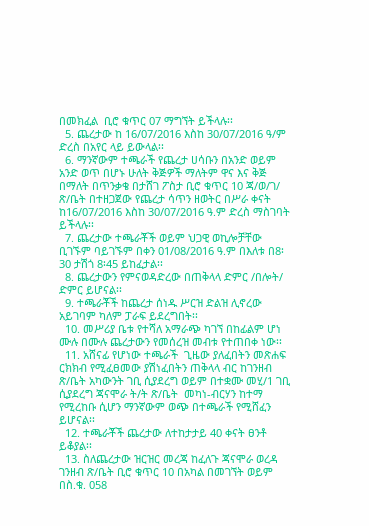በመክፈል  ቢሮ ቁጥር 07 ማግኘት ይችላሉ፡፡
  5. ጨረታው ከ 16/07/2016 እስከ 30/07/2016 ዓ/ም ድረስ በአየር ላይ ይውላል፡፡
  6. ማንኛውም ተጫራች የጨረታ ሀሳቡን በአንድ ወይም አንድ ወጥ በሆኑ ሁለት ቅጅዎች ማለትም ዋና እና ቅጅ በማለት በጥንቃቄ በታሸገ ፖስታ ቢሮ ቁጥር 10 ጃ/ወ/ገ/ ጽ/ቤት በተዘጋጀው የጨረታ ሳጥን ዘወትር በሥራ ቀናት ከ16/07/2016 እስከ 30/07/2016 ዓ.ም ድረስ ማስገባት ይችላሉ፡፡
  7. ጨረታው ተጫራቾች ወይም ህጋዊ ወኪሎቻቸው ቢገኙም ባይገኙም በቀን 01/08/2016 ዓ.ም በእለቱ በ8፡30 ታሽጎ 8፡45 ይከፈታል፡፡
  8. ጨረታውን የምናወዳድረው በጠቅላላ ድምር /በሎት/ ድምር ይሆናል፡፡
  9. ተጫራቾች ከጨረታ ሰነዱ ሥርዝ ድልዝ ሊኖረው አይገባም ካለም ፓራፍ ይደረግበት፡፡
  10. መሥሪያ ቤቱ የተሻለ አማራጭ ካገኘ በከፊልም ሆነ ሙሉ በሙሉ ጨረታውን የመሰረዝ መብቱ የተጠበቀ ነው፡፡
  11. አሸናፊ የሆነው ተጫራች  ጊዜው ያለፈበትን መጽሐፍ ርክክብ የሚፈፀመው ያሽነፈበትን ጠቅላላ ብር ከገንዘብ ጽ/ቤት አካውንት ገቢ ሲያደረግ ወይም በተቋሙ መሂ/1 ገቢ ሲያደረግ ጃናሞራ ት/ት ጽ/ቤት  መካነ-ብርሃን ከተማ የሚረከቡ ሲሆን ማንኛውም ወጭ በተጫራች የሚሸፈን ይሆናል፡፡
  12. ተጫራቾች ጨረታው ለተከታታይ 40 ቀናት ፀንቶ ይቆያል፡፡
  13. ስለጨረታው ዝርዝር መረጃ ከፈለጉ ጃናሞራ ወረዳ ገንዘብ ጽ/ቤት ቢሮ ቁጥር 10 በአካል በመገኘት ወይም በስ.ቁ. 058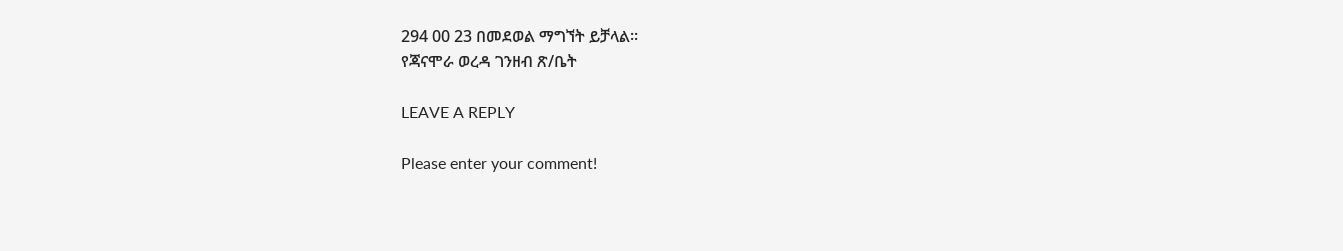294 00 23 በመደወል ማግኘት ይቻላል፡፡
የጃናሞራ ወረዳ ገንዘብ ጽ/ቤት

LEAVE A REPLY

Please enter your comment!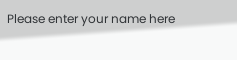Please enter your name here